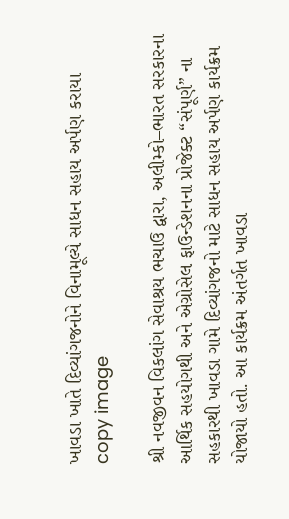ખાવડા ખાતે દિવ્યાંગજનોને વિનામૂલ્યે સાધન સહાય અર્પણ કરાયા
copy image

શ્રી નવજીવન વિકલાંગ સેવાશ્રય ભચાઉ દ્વારા, અલીમ્કો–ભારત સરકારના આર્થિક સહયોગથી અને એગ્રોસેલ ફાઉન્ડેશનના પ્રોજેક્ટ “સંપૂર્ણ” ના સહકારથી ખાવડા ગામે દિવ્યાંગજનો માટે સાધન સહાય અર્પણ કાર્યક્રમ યોજાયો હતો. આ કાર્યક્રમ અંતર્ગત ખાવડા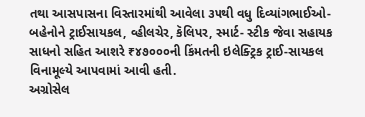તથા આસપાસના વિસ્તારમાંથી આવેલા ૩૫થી વધુ દિવ્યાંગભાઈઓ- બહેનોને ટ્રાઈસાયકલ, વ્હીલચેર, કૅલિપર, સ્માર્ટ- સ્ટીક જેવા સહાયક સાધનો સહિત આશરે ₹૪૭૦૦૦ની કિંમતની ઇલેક્ટ્રિક ટ્રાઈ-સાયકલ વિનામૂલ્યે આપવામાં આવી હતી.
અગ્રોસેલ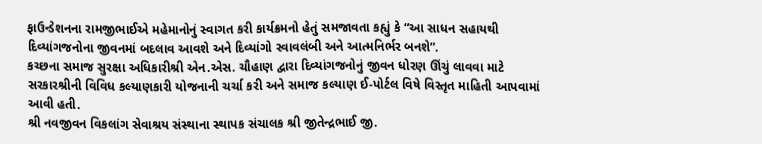ફાઉન્ડેશનના રામજીભાઈએ મહેમાનોનું સ્વાગત કરી કાર્યક્રમનો હેતું સમજાવતા કહ્યું કે “આ સાધન સહાયથી દિવ્યાંગજનોના જીવનમાં બદલાવ આવશે અને દિવ્યાંગો સ્વાવલંબી અને આત્મનિર્ભર બનશે”.
કચ્છના સમાજ સુરક્ષા અધિકારીશ્રી એન.એસ. ચૌહાણ દ્વારા દિવ્યાંગજનોનું જીવન ધોરણ ઊંચું લાવવા માટે સરકારશ્રીની વિવિધ કલ્યાણકારી યોજનાની ચર્ચા કરી અને સમાજ કલ્યાણ ઈ-પોર્ટલ વિષે વિસ્તૃત માહિતી આપવામાં આવી હતી.
શ્રી નવજીવન વિકલાંગ સેવાશ્રય સંસ્થાના સ્થાપક સંચાલક શ્રી જીતેન્દ્રભાઈ જી.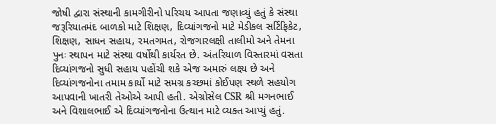જોષી દ્વારા સંસ્થાની કામગીરીનો પરિચય આપતા જણાવ્યું હતું કે સંસ્થા જરૂરિયાતમંદ બાળકો માટે શિક્ષણ, દિવ્યાંગજનો માટે મેડીકલ સર્ટિફિકેટ, શિક્ષણ, સાધન સહાય, રમતગમત, રોજગારલક્ષી તાલીમો અને તેમના પુનઃ સ્થાપન માટે સંસ્થા વર્ષોથી કાર્યરત છે. અંતરિયાળ વિસ્તારમાં વસતા દિવ્યાંગજનો સુધી સહાય પહોંચી શકે એજ અમારું લક્ષ્ય છે અને દિવ્યાંગજનોના તમામ કાર્યો માટે સમગ્ર કચ્છમાં કોઈપણ સ્થળે સહયોગ આપવાની ખાતરી તેઓએ આપી હતી. એગ્રોસેલ CSR શ્રી મગનભાઈ અને વિશાલભાઈ એ દિવ્યાંગજનોના ઉત્થાન માટે વ્યક્ત આપ્યું હતું.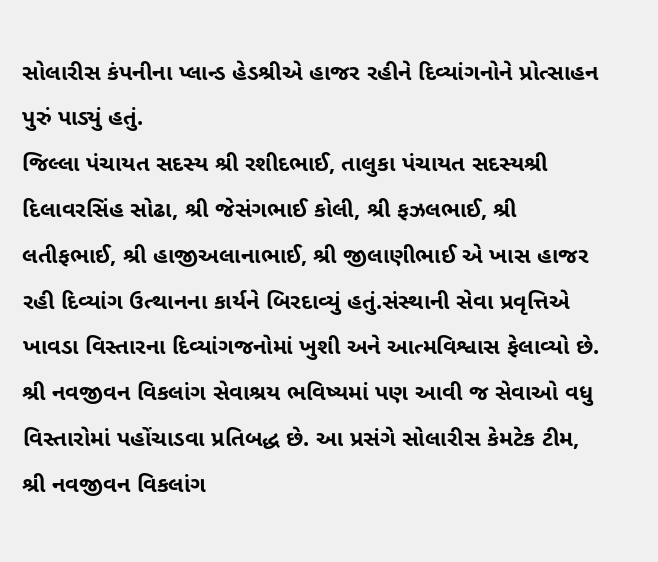સોલારીસ કંપનીના પ્લાન્ડ હેડશ્રીએ હાજર રહીને દિવ્યાંગનોને પ્રોત્સાહન પુરું પાડ્યું હતું.
જિલ્લા પંચાયત સદસ્ય શ્રી રશીદભાઈ, તાલુકા પંચાયત સદસ્યશ્રી દિલાવરસિંહ સોઢા, શ્રી જેસંગભાઈ કોલી, શ્રી ફઝલભાઈ, શ્રી લતીફભાઈ, શ્રી હાજીઅલાનાભાઈ, શ્રી જીલાણીભાઈ એ ખાસ હાજર રહી દિવ્યાંગ ઉત્થાનના કાર્યને બિરદાવ્યું હતું.સંસ્થાની સેવા પ્રવૃત્તિએ ખાવડા વિસ્તારના દિવ્યાંગજનોમાં ખુશી અને આત્મવિશ્વાસ ફેલાવ્યો છે. શ્રી નવજીવન વિકલાંગ સેવાશ્રય ભવિષ્યમાં પણ આવી જ સેવાઓ વધુ વિસ્તારોમાં પહોંચાડવા પ્રતિબદ્ધ છે. આ પ્રસંગે સોલારીસ કેમટેક ટીમ, શ્રી નવજીવન વિકલાંગ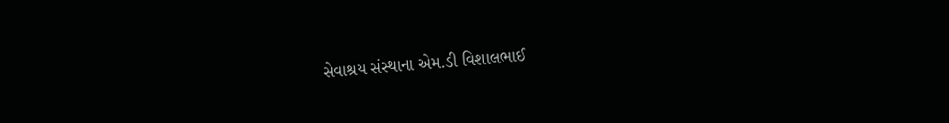સેવાશ્રય સંસ્થાના એમ.ડી વિશાલભાઈ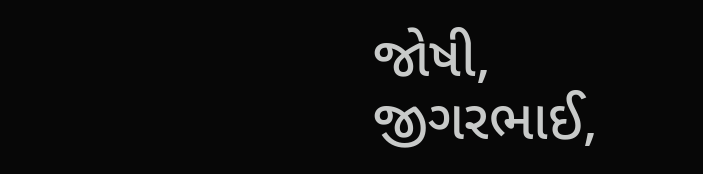જોષી, જીગરભાઈ,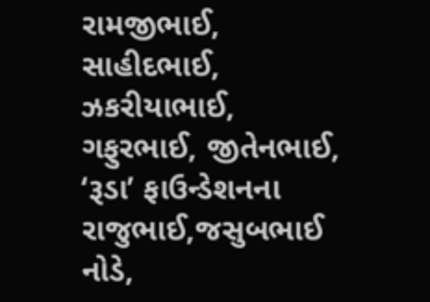રામજીભાઈ, સાહીદભાઈ, ઝકરીયાભાઈ, ગફુરભાઈ, જીતેનભાઈ, ‘રૂડા’ ફાઉન્ડેશનના રાજુભાઈ,જસુબભાઈ નોડે,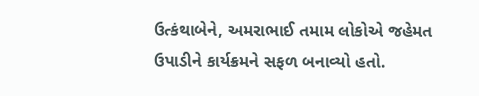ઉત્કંથાબેને, અમરાભાઈ તમામ લોકોએ જહેમત ઉપાડીને કાર્યક્રમને સફળ બનાવ્યો હતો.